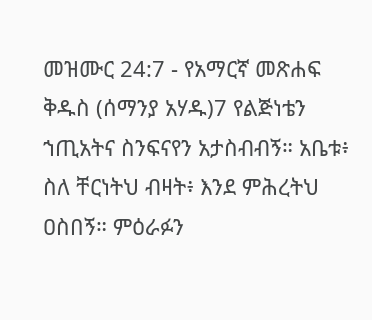መዝሙር 24:7 - የአማርኛ መጽሐፍ ቅዱስ (ሰማንያ አሃዱ)7 የልጅነቴን ኀጢአትና ስንፍናየን አታስብብኝ። አቤቱ፥ ስለ ቸርነትህ ብዛት፥ እንደ ምሕረትህ ዐስበኝ። ምዕራፉን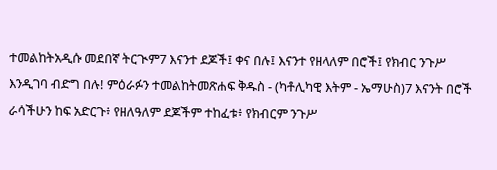ተመልከትአዲሱ መደበኛ ትርጒም7 እናንተ ደጆች፤ ቀና በሉ፤ እናንተ የዘላለም በሮች፤ የክብር ንጉሥ እንዲገባ ብድግ በሉ! ምዕራፉን ተመልከትመጽሐፍ ቅዱስ - (ካቶሊካዊ እትም - ኤማሁስ)7 እናንት በሮች ራሳችሁን ከፍ አድርጉ፥ የዘለዓለም ደጆችም ተከፈቱ፥ የክብርም ንጉሥ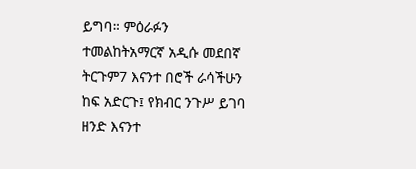ይግባ። ምዕራፉን ተመልከትአማርኛ አዲሱ መደበኛ ትርጉም7 እናንተ በሮች ራሳችሁን ከፍ አድርጉ፤ የክብር ንጉሥ ይገባ ዘንድ እናንተ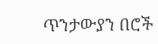ጥንታውያን በሮች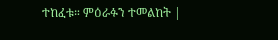ተከፈቱ። ምዕራፉን ተመልከት |